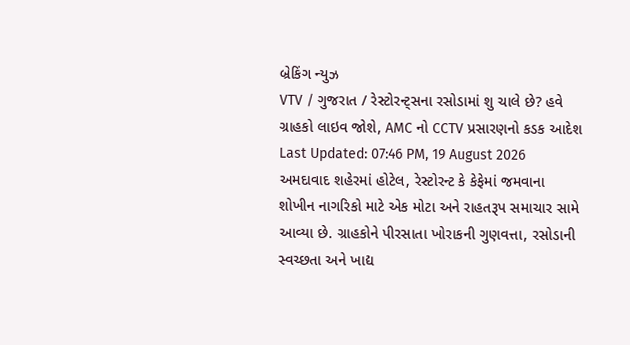બ્રેકિંગ ન્યુઝ
VTV / ગુજરાત / રેસ્ટોરન્ટ્સના રસોડામાં શુ ચાલે છે? હવે ગ્રાહકો લાઇવ જોશે, AMC નો CCTV પ્રસારણનો કડક આદેશ
Last Updated: 07:46 PM, 19 August 2026
અમદાવાદ શહેરમાં હોટેલ, રેસ્ટોરન્ટ કે કેફેમાં જમવાના શોખીન નાગરિકો માટે એક મોટા અને રાહતરૂપ સમાચાર સામે આવ્યા છે. ગ્રાહકોને પીરસાતા ખોરાકની ગુણવત્તા, રસોડાની સ્વચ્છતા અને ખાદ્ય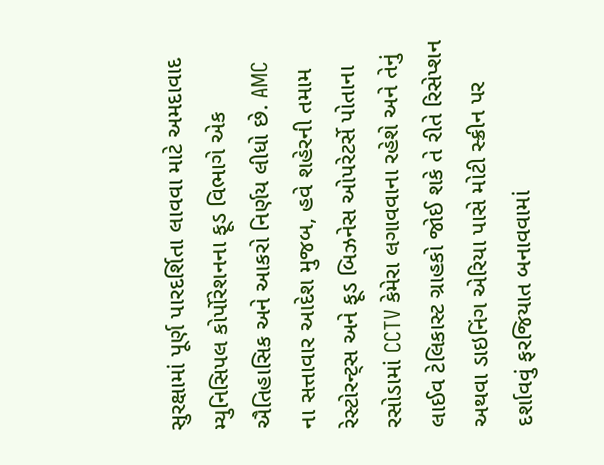સુરક્ષામાં પૂર્ણ પારદર્શિતા લાવવા માટે અમદાવાદ મ્યુનિસિપલ કોર્પોરેશનના ફૂડ વિભાગે એક ઐતિહાસિક અને આકરો નિર્ણય લીધો છે. AMC ના સત્તાવાર આદેશ મુજબ, હવે શહેરની તમામ રેસ્ટોરન્ટ્સ અને ફૂડ બિઝનેસ ઓપરેટર્સે પોતાના રસોડામાં CCTV કેમેરા લગાવવાના રહેશે અને તેનું લાઈવ ટેલિકાસ્ટ ગ્રાહકો જોઈ શકે તે રીતે રિસેપ્શન અથવા ડાઇનિંગ એરિયા પાસે મોટી સ્ક્રીન પર દર્શાવવું ફરજિયાત બનાવવામાં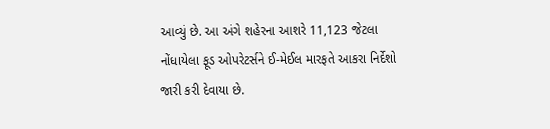આવ્યું છે. આ અંગે શહેરના આશરે 11,123 જેટલા નોંધાયેલા ફૂડ ઓપરેટર્સને ઈ-મેઈલ મારફતે આકરા નિર્દેશો જારી કરી દેવાયા છે.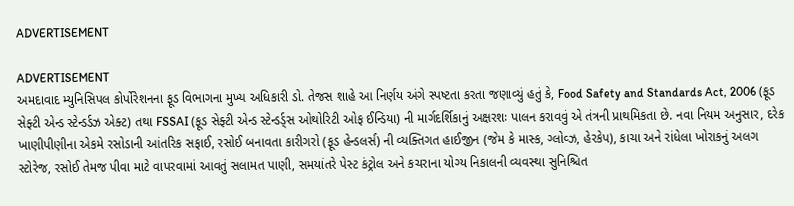ADVERTISEMENT

ADVERTISEMENT
અમદાવાદ મ્યુનિસિપલ કોર્પોરેશનના ફૂડ વિભાગના મુખ્ય અધિકારી ડો. તેજસ શાહે આ નિર્ણય અંગે સ્પષ્ટતા કરતા જણાવ્યું હતું કે, Food Safety and Standards Act, 2006 (ફૂડ સેફ્ટી એન્ડ સ્ટેન્ડર્ડઝ એક્ટ) તથા FSSAI (ફૂડ સેફ્ટી એન્ડ સ્ટેન્ડર્ડ્સ ઓથોરિટી ઓફ ઈન્ડિયા) ની માર્ગદર્શિકાનું અક્ષરશઃ પાલન કરાવવું એ તંત્રની પ્રાથમિકતા છે. નવા નિયમ અનુસાર, દરેક ખાણીપીણીના એકમે રસોડાની આંતરિક સફાઈ, રસોઈ બનાવતા કારીગરો (ફૂડ હેન્ડલર્સ) ની વ્યક્તિગત હાઈજીન (જેમ કે માસ્ક, ગ્લોવ્ઝ, હેરકેપ), કાચા અને રાંધેલા ખોરાકનું અલગ સ્ટોરેજ, રસોઈ તેમજ પીવા માટે વાપરવામાં આવતું સલામત પાણી, સમયાંતરે પેસ્ટ કંટ્રોલ અને કચરાના યોગ્ય નિકાલની વ્યવસ્થા સુનિશ્ચિત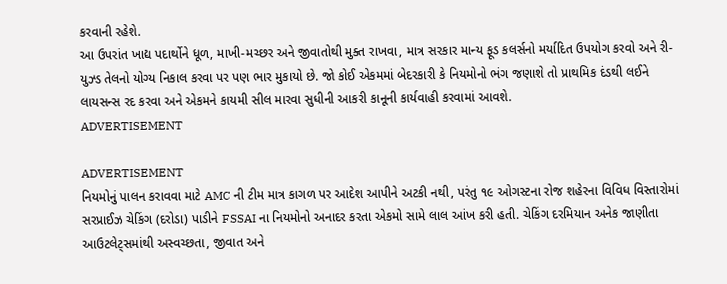કરવાની રહેશે.
આ ઉપરાંત ખાદ્ય પદાર્થોને ધૂળ, માખી-મચ્છર અને જીવાતોથી મુક્ત રાખવા, માત્ર સરકાર માન્ય ફૂડ કલર્સનો મર્યાદિત ઉપયોગ કરવો અને રી-યુઝ્ડ તેલનો યોગ્ય નિકાલ કરવા પર પણ ભાર મુકાયો છે. જો કોઈ એકમમાં બેદરકારી કે નિયમોનો ભંગ જણાશે તો પ્રાથમિક દંડથી લઈને લાયસન્સ રદ કરવા અને એકમને કાયમી સીલ મારવા સુધીની આકરી કાનૂની કાર્યવાહી કરવામાં આવશે.
ADVERTISEMENT

ADVERTISEMENT
નિયમોનું પાલન કરાવવા માટે AMC ની ટીમ માત્ર કાગળ પર આદેશ આપીને અટકી નથી, પરંતુ ૧૯ ઓગસ્ટના રોજ શહેરના વિવિધ વિસ્તારોમાં સરપ્રાઈઝ ચેકિંગ (દરોડા) પાડીને FSSAI ના નિયમોનો અનાદર કરતા એકમો સામે લાલ આંખ કરી હતી. ચેકિંગ દરમિયાન અનેક જાણીતા આઉટલેટ્સમાંથી અસ્વચ્છતા, જીવાત અને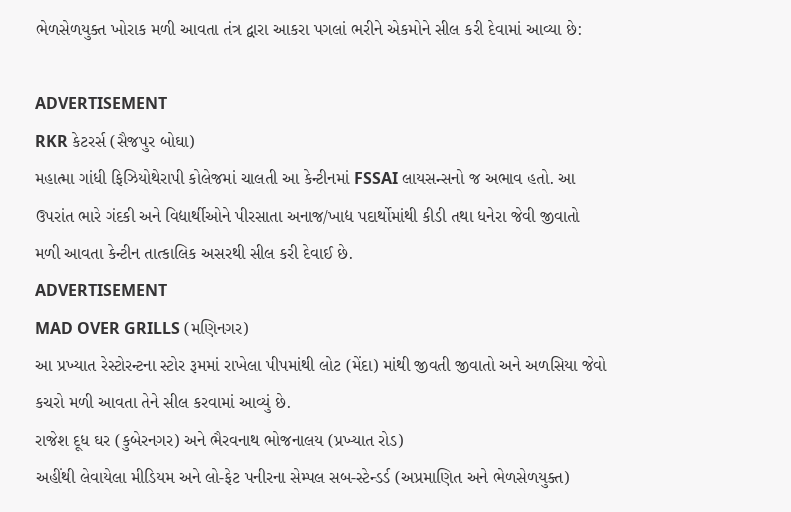ભેળસેળયુક્ત ખોરાક મળી આવતા તંત્ર દ્વારા આકરા પગલાં ભરીને એકમોને સીલ કરી દેવામાં આવ્યા છે:

ADVERTISEMENT
RKR કેટરર્સ (સૈજપુર બોઘા)
મહાત્મા ગાંધી ફિઝિયોથેરાપી કોલેજમાં ચાલતી આ કેન્ટીનમાં FSSAI લાયસન્સનો જ અભાવ હતો. આ ઉપરાંત ભારે ગંદકી અને વિદ્યાર્થીઓને પીરસાતા અનાજ/ખાદ્ય પદાર્થોમાંથી કીડી તથા ધનેરા જેવી જીવાતો મળી આવતા કેન્ટીન તાત્કાલિક અસરથી સીલ કરી દેવાઈ છે.
ADVERTISEMENT
MAD OVER GRILLS (મણિનગર)
આ પ્રખ્યાત રેસ્ટોરન્ટના સ્ટોર રૂમમાં રાખેલા પીપમાંથી લોટ (મેંદા) માંથી જીવતી જીવાતો અને અળસિયા જેવો કચરો મળી આવતા તેને સીલ કરવામાં આવ્યું છે.
રાજેશ દૂધ ઘર (કુબેરનગર) અને ભૈરવનાથ ભોજનાલય (પ્રખ્યાત રોડ)
અહીંથી લેવાયેલા મીડિયમ અને લો-ફેટ પનીરના સેમ્પલ સબ-સ્ટેન્ડર્ડ (અપ્રમાણિત અને ભેળસેળયુક્ત)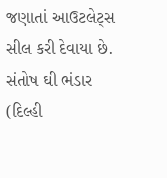જણાતાં આઉટલેટ્સ સીલ કરી દેવાયા છે.
સંતોષ ઘી ભંડાર (દિલ્હી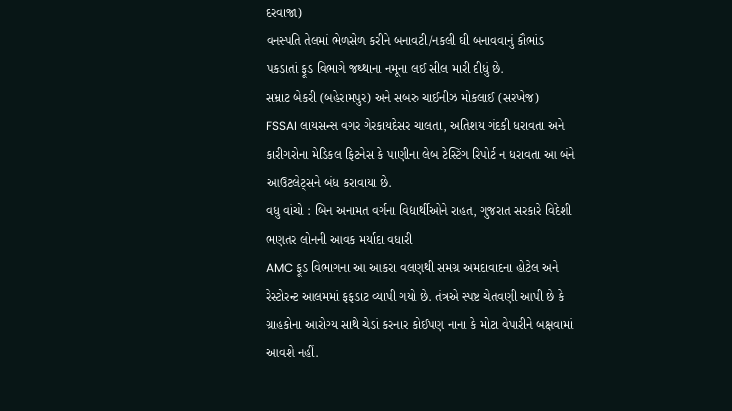દરવાજા)
વનસ્પતિ તેલમાં ભેળસેળ કરીને બનાવટી/નકલી ઘી બનાવવાનું કૌભાંડ પકડાતાં ફૂડ વિભાગે જથ્થાના નમૂના લઈ સીલ મારી દીધું છે.
સમ્રાટ બેકરી (બહેરામપુર) અને સબરુ ચાઈનીઝ મોકલાઈ (સરખેજ)
FSSAI લાયસન્સ વગર ગેરકાયદેસર ચાલતા, અતિશય ગંદકી ધરાવતા અને કારીગરોના મેડિકલ ફિટનેસ કે પાણીના લેબ ટેસ્ટિંગ રિપોર્ટ ન ધરાવતા આ બંને આઉટલેટ્સને બંધ કરાવાયા છે.
વધુ વાંચો : બિન અનામત વર્ગના વિદ્યાર્થીઓને રાહત, ગુજરાત સરકારે વિદેશી ભણતર લોનની આવક મર્યાદા વધારી
AMC ફૂડ વિભાગના આ આકરા વલણથી સમગ્ર અમદાવાદના હોટેલ અને રેસ્ટોરન્ટ આલમમાં ફફડાટ વ્યાપી ગયો છે. તંત્રએ સ્પષ્ટ ચેતવણી આપી છે કે ગ્રાહકોના આરોગ્ય સાથે ચેડાં કરનાર કોઈપણ નાના કે મોટા વેપારીને બક્ષવામાં આવશે નહીં.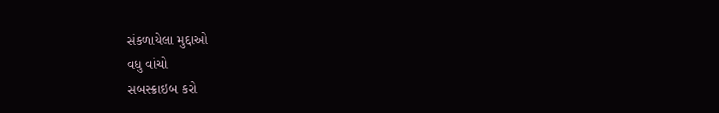સંકળાયેલા મુદ્દાઓ
વધુ વાંચો
સબસ્ક્રાઇબ કરો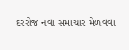દરરોજ નવા સમાચાર મેળવવા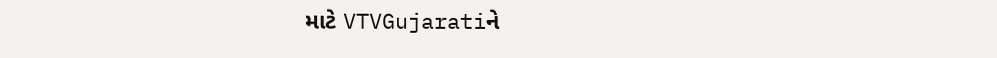માટે VTVGujaratiને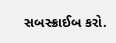સબસ્ક્રાઈબ કરો.